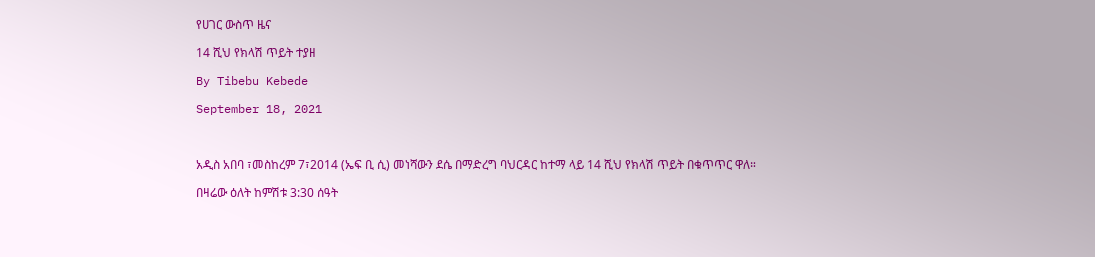የሀገር ውስጥ ዜና

14 ሺህ የክላሽ ጥይት ተያዘ

By Tibebu Kebede

September 18, 2021



አዲስ አበባ ፣መስከረም 7፣2014 (ኤፍ ቢ ሲ) መነሻውን ደሴ በማድረግ ባህርዳር ከተማ ላይ 14 ሺህ የክላሽ ጥይት በቁጥጥር ዋለ።

በዛሬው ዕለት ከምሽቱ 3:30 ሰዓት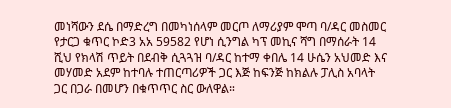መነሻውን ደሴ በማድረግ በመካነሰላም መርጦ ለማሪያም ሞጣ ባ/ዳር መስመር የታርጋ ቁጥር ኮድ3 አአ 59582 የሆነ ሲንግል ካፕ መኪና ሻግ በማሰራት 14 ሺህ የክላሽ ጥይት በደብቅ ሲጓጓዝ ባ/ዳር ከተማ ቀበሌ 14 ሁሴን አህመድ እና መሃመድ አደም ከተባሉ ተጠርጣሪዎች ጋር እጅ ከፍንጅ ከክልሉ ፓሊስ አባላት ጋር በጋራ በመሆን በቁጥጥር ስር ውለዋል።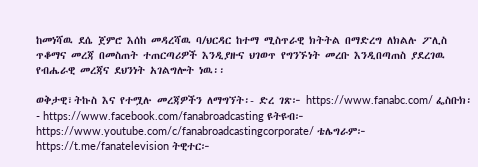ከመነሻዉ ደሴ ጀምሮ እሰከ መዳረሻዉ ባ/ህርዳር ከተማ ሚስጥራዊ ክትትል በማድረግ ለክልሉ ፖሊስ ጥቆማና መረጃ በመስጠት ተጠርጣሪዎች እንዲያዙና ህገወጥ የግንኙነት መረቡ እንዲበጣጠስ ያደረገዉ የብሔራዊ መረጃና ደህንነት አገልግሎት ነዉ፡፡

ወቅታዊ፣ትኩስ እና የተሟሉ መረጃዎችን ለማግኘት፡- ድረ ገጽ፦ https://www.fanabc.com/ ፌስቡክ፡- https://www.facebook.com/fanabroadcasting ዩትዩብ፦ https://www.youtube.com/c/fanabroadcastingcorporate/ ቴሌግራም፦ https://t.me/fanatelevision ትዊተር፦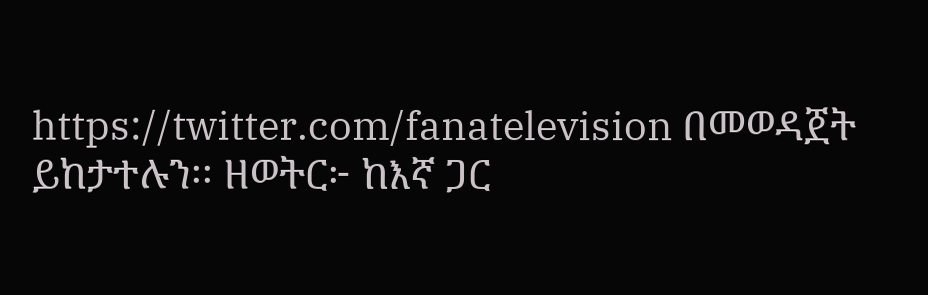https://twitter.com/fanatelevision በመወዳጀት ይከታተሉን፡፡ ዘወትር፦ ከእኛ ጋር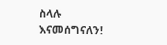ስላሉ እናመሰግናለን!